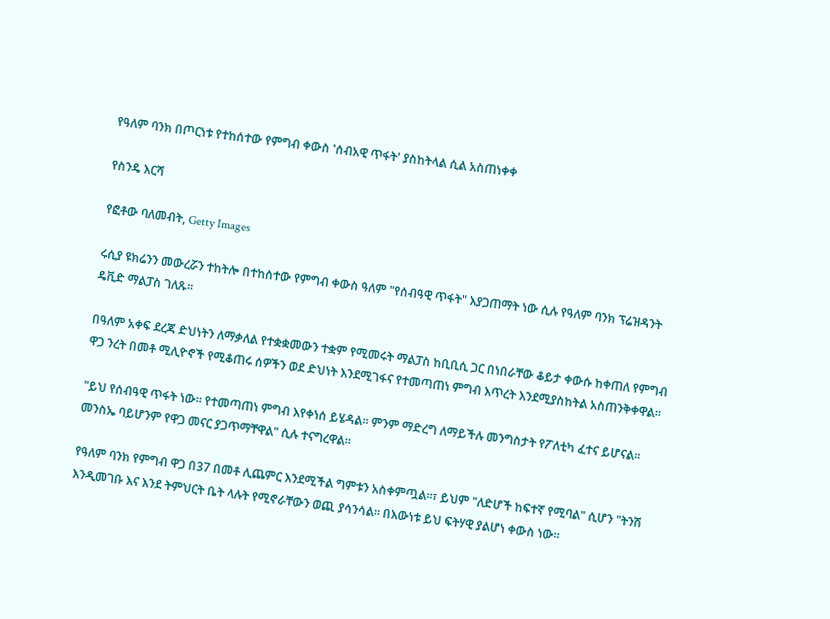የዓለም ባንክ በጦርነቱ የተከሰተው የምግብ ቀውስ 'ሰብአዊ ጥፋት' ያስከትላል ሲል አስጠነቀቀ

የስንዴ እርሻ

የፎቶው ባለመብት, Getty Images

ሩሲያ ዩክሬንን መውረሯን ተከትሎ በተከሰተው የምግብ ቀውስ ዓለም "የሰብዓዊ ጥፋት" እያጋጠማት ነው ሲሉ የዓለም ባንክ ፕሬዝዳንት ዴቪድ ማልፓስ ገለጹ።

በዓለም አቀፍ ደረጃ ድህነትን ለማቃለል የተቋቋመውን ተቋም የሚመሩት ማልፓስ ከቢቢሲ ጋር በነበራቸው ቆይታ ቀውሱ ከቀጠለ የምግብ ዋጋ ንረት በመቶ ሚሊዮኖች የሚቆጠሩ ሰዎችን ወደ ድህነት እንደሚገፋና የተመጣጠነ ምግብ እጥረት እንደሚያስከትል አስጠንቅቀዋል።

"ይህ የሰብዓዊ ጥፋት ነው። የተመጣጠነ ምግብ እየቀነሰ ይሄዳል። ምንም ማድረግ ለማይችሉ መንግስታት የፖለቲካ ፈተና ይሆናል። መንስኤ ባይሆንም የዋጋ መናር ያጋጥማቸዋል" ሲሉ ተናግረዋል።

የዓለም ባንክ የምግብ ዋጋ በ37 በመቶ ሊጨምር እንደሚችል ግምቱን አስቀምጧል።፣ ይህም "ለድሆች ከፍተኛ የሚባል" ሲሆን "ትንሽ እንዲመገቡ እና እንደ ትምህርት ቤት ላሉት የሚኖራቸውን ወጪ ያሳንሳል። በእውነቱ ይህ ፍትሃዊ ያልሆነ ቀውስ ነው።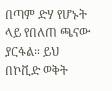በጣም ድሃ የሆኑት ላይ የበለጠ ጫናው ያርፋል። ይህ በኮቪድ ወቅት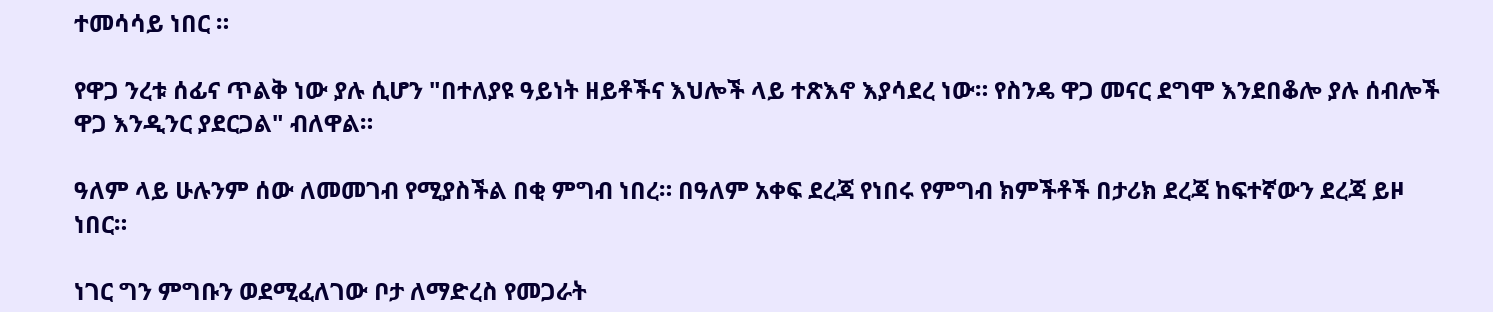ተመሳሳይ ነበር ።

የዋጋ ንረቱ ሰፊና ጥልቅ ነው ያሉ ሲሆን "በተለያዩ ዓይነት ዘይቶችና እህሎች ላይ ተጽእኖ እያሳደረ ነው። የስንዴ ዋጋ መናር ደግሞ እንደበቆሎ ያሉ ሰብሎች ዋጋ እንዲንር ያደርጋል" ብለዋል።

ዓለም ላይ ሁሉንም ሰው ለመመገብ የሚያስችል በቂ ምግብ ነበረ። በዓለም አቀፍ ደረጃ የነበሩ የምግብ ክምችቶች በታሪክ ደረጃ ከፍተኛውን ደረጃ ይዞ ነበር።

ነገር ግን ምግቡን ወደሚፈለገው ቦታ ለማድረስ የመጋራት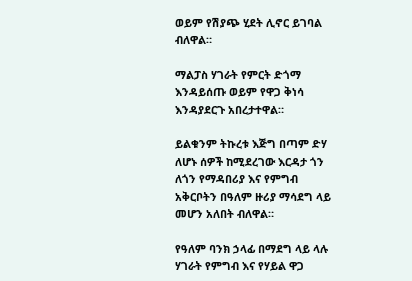ወይም የሽያጭ ሂደት ሊኖር ይገባል ብለዋል።

ማልፓስ ሃገራት የምርት ድጎማ እንዳይሰጡ ወይም የዋጋ ቅነሳ እንዳያደርጉ አበረታተዋል።

ይልቁንም ትኩረቱ እጅግ በጣም ድሃ ለሆኑ ሰዎች ከሚደረገው እርዳታ ጎን ለጎን የማዳበሪያ እና የምግብ አቅርቦትን በዓለም ዙሪያ ማሳደግ ላይ መሆን አለበት ብለዋል።

የዓለም ባንክ ኃላፊ በማደግ ላይ ላሉ ሃገራት የምግብ እና የሃይል ዋጋ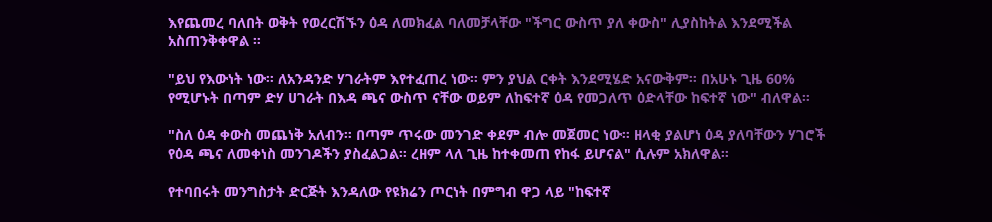እየጨመረ ባለበት ወቅት የወረርሽኙን ዕዳ ለመክፈል ባለመቻላቸው "ችግር ውስጥ ያለ ቀውስ" ሊያስከትል እንደሚችል አስጠንቅቀዋል ።

"ይህ የእውነት ነው። ለአንዳንድ ሃገራትም እየተፈጠረ ነው። ምን ያህል ርቀት እንደሚሄድ አናውቅም። በአሁኑ ጊዜ 60% የሚሆኑት በጣም ድሃ ሀገራት በእዳ ጫና ውስጥ ናቸው ወይም ለከፍተኛ ዕዳ የመጋለጥ ዕድላቸው ከፍተኛ ነው" ብለዋል።

"ስለ ዕዳ ቀውስ መጨነቅ አለብን። በጣም ጥሩው መንገድ ቀደም ብሎ መጀመር ነው። ዘላቂ ያልሆነ ዕዳ ያለባቸውን ሃገሮች የዕዳ ጫና ለመቀነስ መንገዶችን ያስፈልጋል። ረዘም ላለ ጊዜ ከተቀመጠ የከፋ ይሆናል" ሲሉም አክለዋል።

የተባበሩት መንግስታት ድርጅት እንዳለው የዩክሬን ጦርነት በምግብ ዋጋ ላይ "ከፍተኛ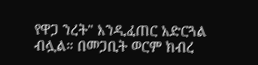የዋጋ ንረት" እንዲፈጠር አድርጓል ብሏል። በመጋቢት ወርም ክብረ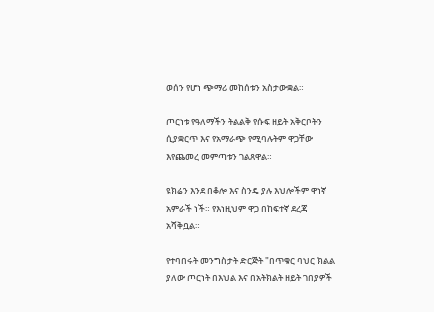ወሰን የሆነ ጭማሪ መከሰቱን አስታውቋል።

ጦርነቱ የዓለማችን ትልልቅ የሱፍ ዘይት አቅርቦትን ሲያቋርጥ እና የአማራጭ የሚባሉትም ዋጋቸው እየጨመረ መምጣቱን ገልጸዋል።

ዩክሬን እንደ በቆሎ እና ስንዴ ያሉ እህሎችም ዋነኛ አምራች ነች። የእነዚህም ዋጋ በከፍተኛ ደረጃ አሻቅቧል።

የተባበሩት መንግስታት ድርጅት "በጥቁር ባህር ክልል ያለው ጦርነት በእህል እና በአትክልት ዘይት ገበያዎች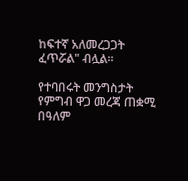ከፍተኛ አለመረጋጋት ፈጥሯል" ብሏል።

የተባበሩት መንግስታት የምግብ ዋጋ መረጃ ጠቋሚ በዓለም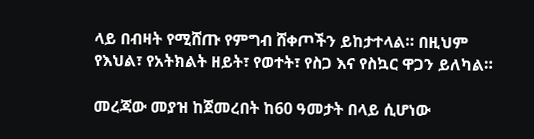ላይ በብዛት የሚሸጡ የምግብ ሸቀጦችን ይከታተላል። በዚህም የእህል፣ የአትክልት ዘይት፣ የወተት፣ የስጋ እና የስኳር ዋጋን ይለካል።

መረጃው መያዝ ከጀመረበት ከ60 ዓመታት በላይ ሲሆነው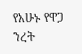የአሁኑ የዋጋ ንረት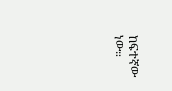ከፍተኛው ነው።